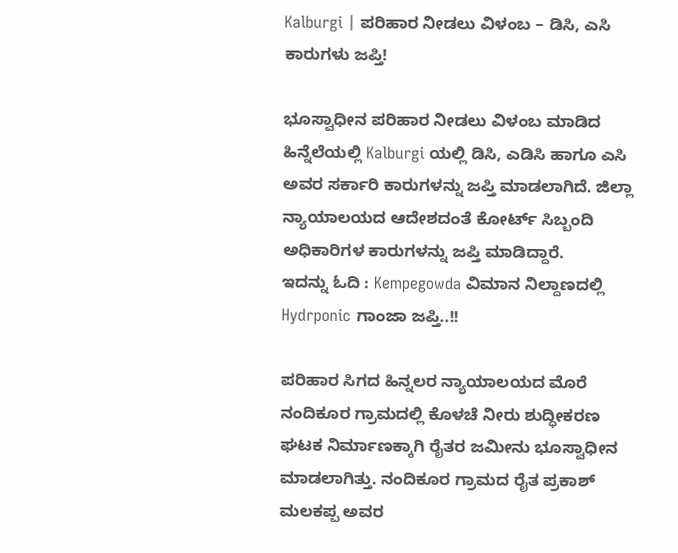Kalburgi | ಪರಿಹಾರ ನೀಡಲು ವಿಳಂಬ – ಡಿಸಿ, ಎಸಿ ಕಾರುಗಳು ಜಪ್ತಿ!

ಭೂಸ್ವಾಧೀನ ಪರಿಹಾರ ನೀಡಲು ವಿಳಂಬ ಮಾಡಿದ ಹಿನ್ನೆಲೆಯಲ್ಲಿ Kalburgi ಯಲ್ಲಿ ಡಿಸಿ, ಎಡಿಸಿ ಹಾಗೂ ಎಸಿ ಅವರ ಸರ್ಕಾರಿ ಕಾರುಗಳನ್ನು ಜಪ್ತಿ ಮಾಡಲಾಗಿದೆ. ಜಿಲ್ಲಾ ನ್ಯಾಯಾಲಯದ ಆದೇಶದಂತೆ ಕೋರ್ಟ್ ಸಿಬ್ಬಂದಿ ಅಧಿಕಾರಿಗಳ ಕಾರುಗಳನ್ನು ಜಪ್ತಿ ಮಾಡಿದ್ದಾರೆ.
ಇದನ್ನು ಓದಿ : Kempegowda ವಿಮಾನ ನಿಲ್ದಾಣದಲ್ಲಿ Hydrponic ಗಾಂಜಾ ಜಪ್ತಿ..!!

ಪರಿಹಾರ ಸಿಗದ ಹಿನ್ನಲರ ನ್ಯಾಯಾಲಯದ ಮೊರೆ
ನಂದಿಕೂರ ಗ್ರಾಮದಲ್ಲಿ ಕೊಳಚೆ ನೀರು ಶುದ್ಧೀಕರಣ ಘಟಕ ನಿರ್ಮಾಣಕ್ಕಾಗಿ ರೈತರ ಜಮೀನು ಭೂಸ್ವಾಧೀನ ಮಾಡಲಾಗಿತ್ತು. ನಂದಿಕೂರ ಗ್ರಾಮದ ರೈತ ಪ್ರಕಾಶ್ ಮಲಕಪ್ಪ ಅವರ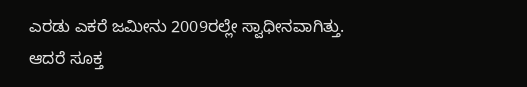ಎರಡು ಎಕರೆ ಜಮೀನು 2009ರಲ್ಲೇ ಸ್ವಾಧೀನವಾಗಿತ್ತು. ಆದರೆ ಸೂಕ್ತ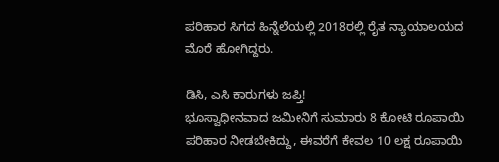ಪರಿಹಾರ ಸಿಗದ ಹಿನ್ನೆಲೆಯಲ್ಲಿ 2018ರಲ್ಲಿ ರೈತ ನ್ಯಾಯಾಲಯದ ಮೊರೆ ಹೋಗಿದ್ದರು.

ಡಿಸಿ, ಎಸಿ ಕಾರುಗಳು ಜಪ್ತಿ!
ಭೂಸ್ವಾಧೀನವಾದ ಜಮೀನಿಗೆ ಸುಮಾರು 8 ಕೋಟಿ ರೂಪಾಯಿ ಪರಿಹಾರ ನೀಡಬೇಕಿದ್ದು, ಈವರೆಗೆ ಕೇವಲ 10 ಲಕ್ಷ ರೂಪಾಯಿ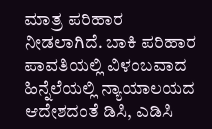ಮಾತ್ರ ಪರಿಹಾರ ನೀಡಲಾಗಿದೆ. ಬಾಕಿ ಪರಿಹಾರ ಪಾವತಿಯಲ್ಲಿ ವಿಳಂಬವಾದ ಹಿನ್ನೆಲೆಯಲ್ಲಿ ನ್ಯಾಯಾಲಯದ ಆದೇಶದಂತೆ ಡಿಸಿ, ಎಡಿಸಿ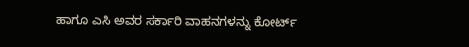ಹಾಗೂ ಎಸಿ ಅವರ ಸರ್ಕಾರಿ ವಾಹನಗಳನ್ನು ಕೋರ್ಟ್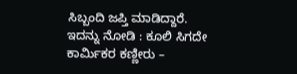ಸಿಬ್ಬಂದಿ ಜಪ್ತಿ ಮಾಡಿದ್ದಾರೆ.
ಇದನ್ನು ನೋಡಿ : ಕೂಲಿ ಸಿಗದೇ ಕಾರ್ಮಿಕರ ಕಣ್ಣೀರು –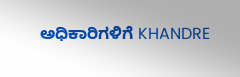ಅಧಿಕಾರಿಗಳಿಗೆ KHANDRE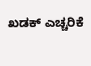ಖಡಕ್ ಎಚ್ಚರಿಕೆ